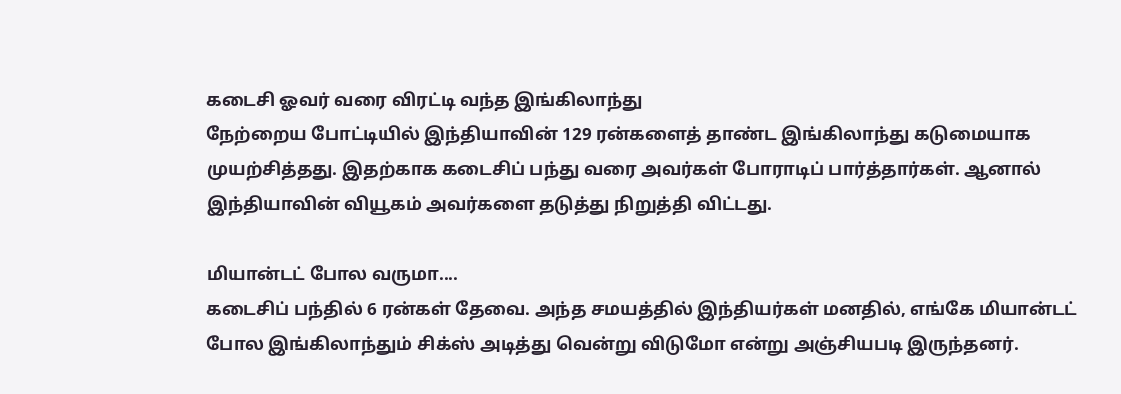கடைசி ஓவர் வரை விரட்டி வந்த இங்கிலாந்து
நேற்றைய போட்டியில் இந்தியாவின் 129 ரன்களைத் தாண்ட இங்கிலாந்து கடுமையாக முயற்சித்தது. இதற்காக கடைசிப் பந்து வரை அவர்கள் போராடிப் பார்த்தார்கள். ஆனால் இந்தியாவின் வியூகம் அவர்களை தடுத்து நிறுத்தி விட்டது.

மியான்டட் போல வருமா....
கடைசிப் பந்தில் 6 ரன்கள் தேவை. அந்த சமயத்தில் இந்தியர்கள் மனதில், எங்கே மியான்டட் போல இங்கிலாந்தும் சிக்ஸ் அடித்து வென்று விடுமோ என்று அஞ்சியபடி இருந்தனர்.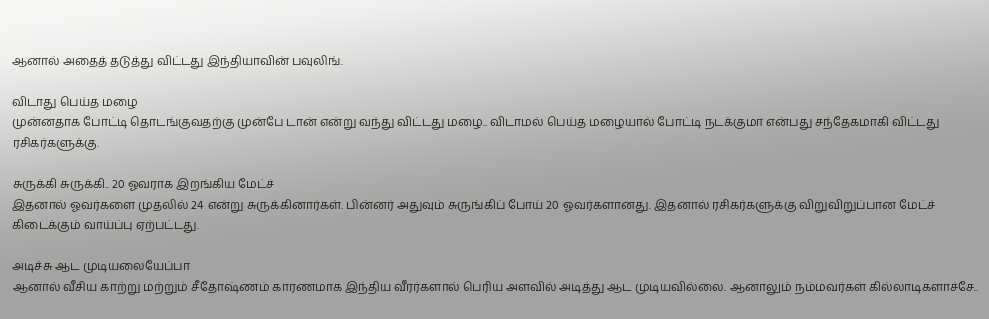ஆனால் அதைத் தடுத்து விட்டது இந்தியாவின் பவுலிங்.

விடாது பெய்த மழை
முன்னதாக போட்டி தொடங்குவதற்கு முன்பே டான் என்று வந்து விட்டது மழை.. விடாமல் பெய்த மழையால் போட்டி நடக்குமா என்பது சந்தேகமாகி விட்டது ரசிகர்களுக்கு.

சுருக்கி சுருக்கி.. 20 ஓவராக இறங்கிய மேட்ச்
இதனால் ஓவர்களை முதலில் 24 என்று சுருக்கினார்கள். பின்னர் அதுவும் சுருங்கிப் போய் 20 ஓவர்களானது. இதனால் ரசிகர்களுக்கு விறுவிறுப்பான மேட்ச் கிடைக்கும் வாய்ப்பு ஏற்பட்டது.

அடிச்சு ஆட முடியலையேப்பா
ஆனால் வீசிய காற்று மற்றும் சீதோஷ்ணம் காரணமாக இந்திய வீரர்களால் பெரிய அளவில் அடித்து ஆட முடியவில்லை. ஆனாலும் நம்மவர்கள் கில்லாடிகளாச்சே..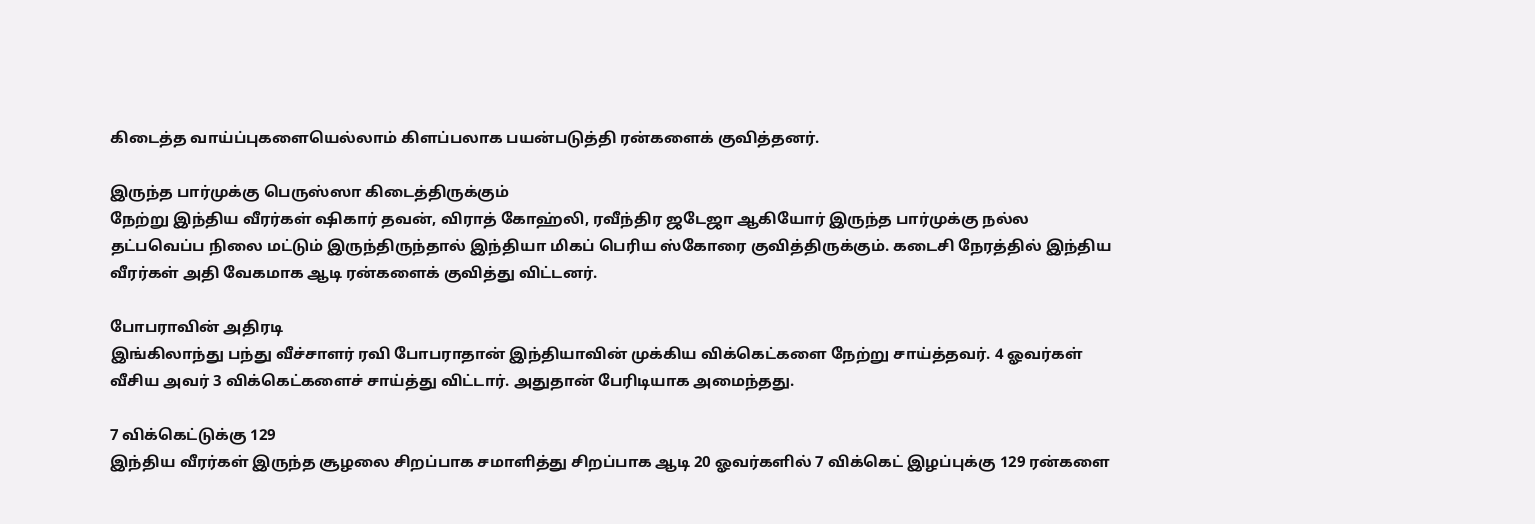கிடைத்த வாய்ப்புகளையெல்லாம் கிளப்பலாக பயன்படுத்தி ரன்களைக் குவித்தனர்.

இருந்த பார்முக்கு பெருஸ்ஸா கிடைத்திருக்கும்
நேற்று இந்திய வீரர்கள் ஷிகார் தவன், விராத் கோஹ்லி, ரவீந்திர ஜடேஜா ஆகியோர் இருந்த பார்முக்கு நல்ல தட்பவெப்ப நிலை மட்டும் இருந்திருந்தால் இந்தியா மிகப் பெரிய ஸ்கோரை குவித்திருக்கும். கடைசி நேரத்தில் இந்திய வீரர்கள் அதி வேகமாக ஆடி ரன்களைக் குவித்து விட்டனர்.

போபராவின் அதிரடி
இங்கிலாந்து பந்து வீச்சாளர் ரவி போபராதான் இந்தியாவின் முக்கிய விக்கெட்களை நேற்று சாய்த்தவர். 4 ஓவர்கள் வீசிய அவர் 3 விக்கெட்களைச் சாய்த்து விட்டார். அதுதான் பேரிடியாக அமைந்தது.

7 விக்கெட்டுக்கு 129
இந்திய வீரர்கள் இருந்த சூழலை சிறப்பாக சமாளித்து சிறப்பாக ஆடி 20 ஓவர்களில் 7 விக்கெட் இழப்புக்கு 129 ரன்களை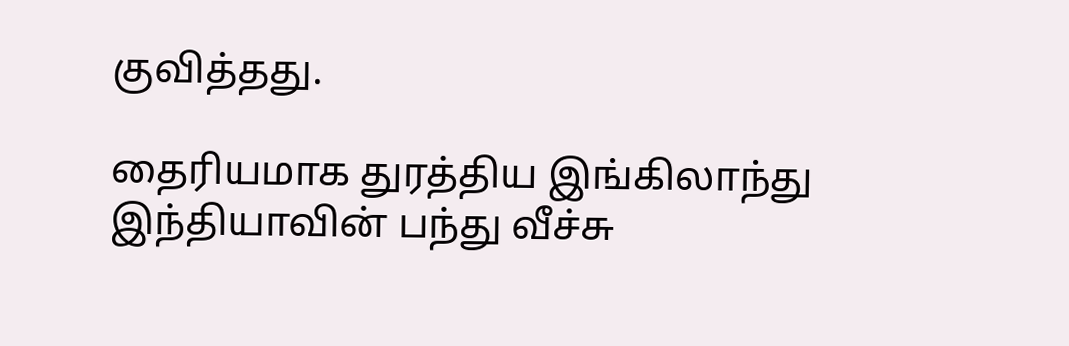குவித்தது.

தைரியமாக துரத்திய இங்கிலாந்து
இந்தியாவின் பந்து வீச்சு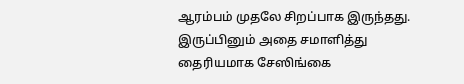ஆரம்பம் முதலே சிறப்பாக இருந்தது. இருப்பினும் அதை சமாளித்து தைரியமாக சேஸிங்கை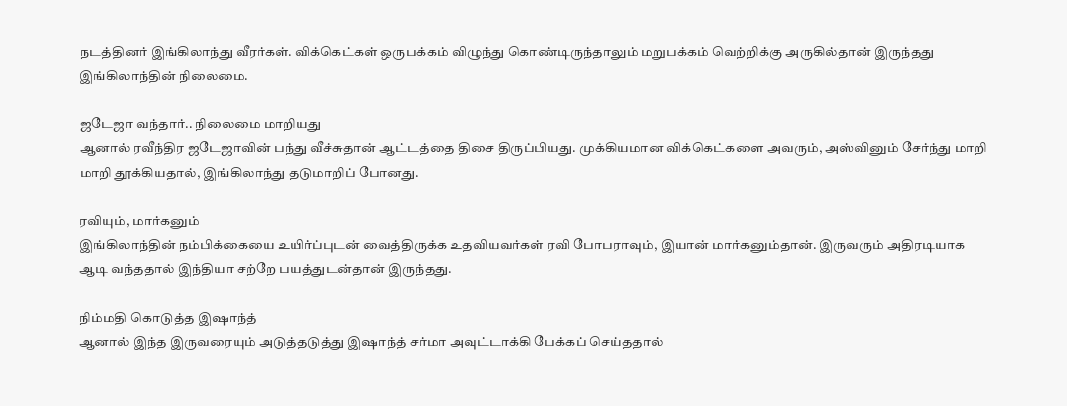நடத்தினர் இங்கிலாந்து வீரர்கள். விக்கெட்கள் ஒருபக்கம் விழுந்து கொண்டிருந்தாலும் மறுபக்கம் வெற்றிக்கு அருகில்தான் இருந்தது இங்கிலாந்தின் நிலைமை.

ஜடேஜா வந்தார்.. நிலைமை மாறியது
ஆனால் ரவீந்திர ஜடேஜாவின் பந்து வீச்சுதான் ஆட்டத்தை திசை திருப்பியது. முக்கியமான விக்கெட்களை அவரும், அஸ்வினும் சேர்ந்து மாறி மாறி தூக்கியதால், இங்கிலாந்து தடுமாறிப் போனது.

ரவியும், மார்கனும்
இங்கிலாந்தின் நம்பிக்கையை உயிர்ப்புடன் வைத்திருக்க உதவியவர்கள் ரவி போபராவும், இயான் மார்கனும்தான். இருவரும் அதிரடியாக ஆடி வந்ததால் இந்தியா சற்றே பயத்துடன்தான் இருந்தது.

நிம்மதி கொடுத்த இஷாந்த்
ஆனால் இந்த இருவரையும் அடுத்தடுத்து இஷாந்த் சர்மா அவுட்டாக்கி பேக்கப் செய்ததால்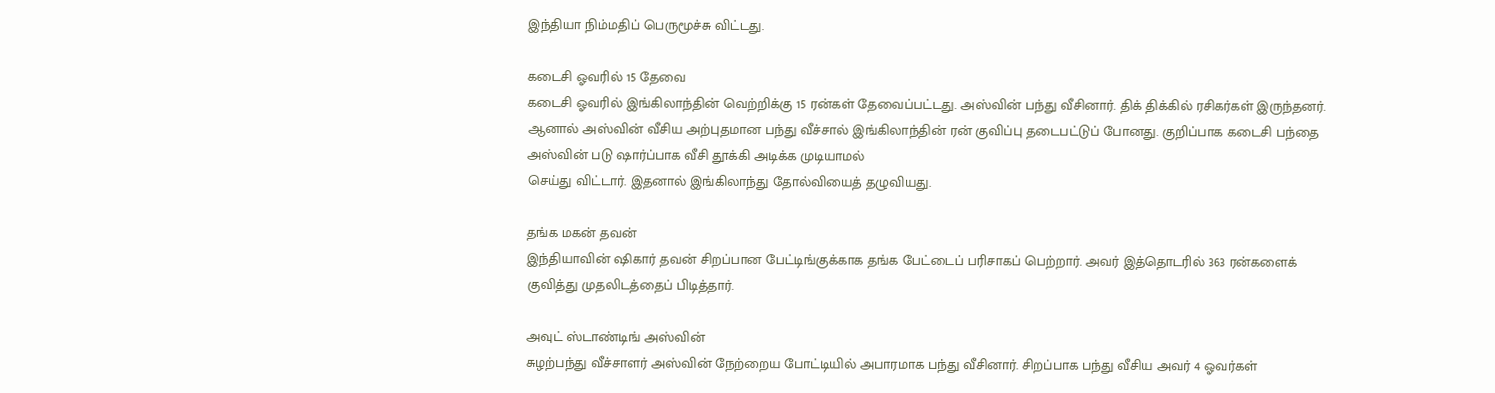இந்தியா நிம்மதிப் பெருமூச்சு விட்டது.

கடைசி ஓவரில் 15 தேவை
கடைசி ஓவரில் இங்கிலாந்தின் வெற்றிக்கு 15 ரன்கள் தேவைப்பட்டது. அஸ்வின் பந்து வீசினார். திக் திக்கில் ரசிகர்கள் இருந்தனர். ஆனால் அஸ்வின் வீசிய அற்புதமான பந்து வீச்சால் இங்கிலாந்தின் ரன் குவிப்பு தடைபட்டுப் போனது. குறிப்பாக கடைசி பந்தை அஸ்வின் படு ஷார்ப்பாக வீசி தூக்கி அடிக்க முடியாமல்
செய்து விட்டார். இதனால் இங்கிலாந்து தோல்வியைத் தழுவியது.

தங்க மகன் தவன்
இந்தியாவின் ஷிகார் தவன் சிறப்பான பேட்டிங்குக்காக தங்க பேட்டைப் பரிசாகப் பெற்றார். அவர் இத்தொடரில் 363 ரன்களைக் குவித்து முதலிடத்தைப் பிடித்தார்.

அவுட் ஸ்டாண்டிங் அஸ்வின்
சுழற்பந்து வீச்சாளர் அஸ்வின் நேற்றைய போட்டியில் அபாரமாக பந்து வீசினார். சிறப்பாக பந்து வீசிய அவர் 4 ஓவர்கள்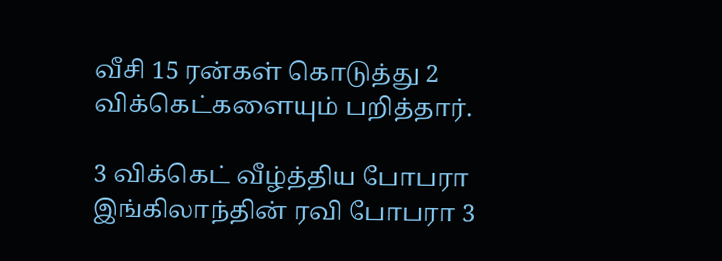வீசி 15 ரன்கள் கொடுத்து 2 விக்கெட்களையும் பறித்தார்.

3 விக்கெட் வீழ்த்திய போபரா
இங்கிலாந்தின் ரவி போபரா 3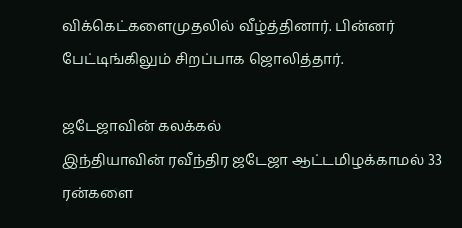விக்கெட்களைமுதலில் வீழ்த்தினார். பின்னர் பேட்டிங்கிலும் சிறப்பாக ஜொலித்தார்.

ஜடேஜாவின் கலக்கல்
இந்தியாவின் ரவீந்திர ஜடேஜா ஆட்டமிழக்காமல் 33 ரன்களை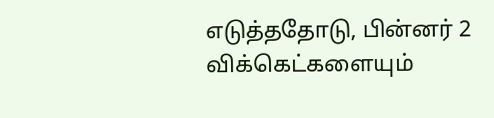எடுத்ததோடு, பின்னர் 2 விக்கெட்களையும்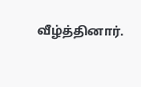வீழ்த்தினார்.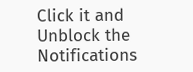Click it and Unblock the Notifications